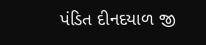પંડિત દીનદયાળ જી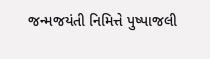જન્મજયંતી નિમિત્તે પુષ્પાજલી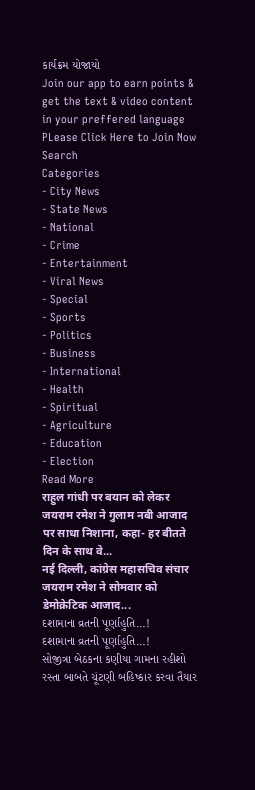કાર્યક્રમ યોજાયો
Join our app to earn points & get the text & video content in your preffered language
PLease Click Here to Join Now
Search
Categories
- City News
- State News
- National
- Crime
- Entertainment
- Viral News
- Special
- Sports
- Politics
- Business
- International
- Health
- Spiritual
- Agriculture
- Education
- Election
Read More
राहुल गांधी पर बयान को लेकर जयराम रमेश ने गुलाम नबी आजाद पर साधा निशाना, कहा- हर बीतते दिन के साथ वे...
नई दिल्ली, कांग्रेस महासचिव संचार जयराम रमेश ने सोमवार को डेमोक्रेटिक आजाद...
દશામાના વ્રતની પૂર્ણાહુતિ...!
દશામાના વ્રતની પૂર્ણાહુતિ...!
સોજીત્રા બેઠકના કણીયા ગામના રહીશો રસ્તા બાબતે ચૂંટણી બહિષ્કાર કરવા તૈયાર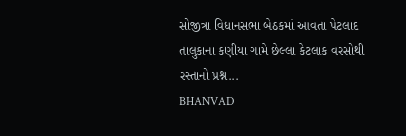સોજીત્રા વિધાનસભા બેઠકમાં આવતા પેટલાદ તાલુકાના કણીયા ગામે છેલ્લા કેટલાક વરસોથી રસ્તાનો પ્રશ્ન...
BHANVAD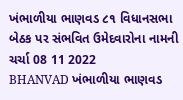ખંભાળીયા ભાણવડ ૮૧ વિધાનસભા બેઠક પર સંભવિત ઉમેદવારોના નામની ચર્ચા 08 11 2022
BHANVAD ખંભાળીયા ભાણવડ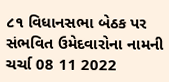૮૧ વિધાનસભા બેઠક પર સંભવિત ઉમેદવારોના નામની ચર્ચા 08 11 2022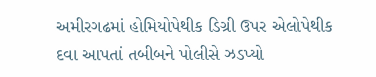અમીરગઢમાં હોમિયોપેથીક ડિગ્રી ઉપર એલોપેથીક દવા આપતાં તબીબને પોલીસે ઝડપ્યો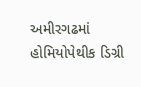અમીરગઢમાં હોમિયોપેથીક ડિગ્રી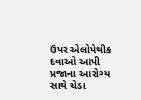ઉપર એલોપેથીક દવાઓ આપી પ્રજાના આરોગ્ય સાથે ચેડા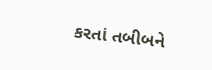કરતાં તબીબને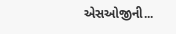એસઓજીની...